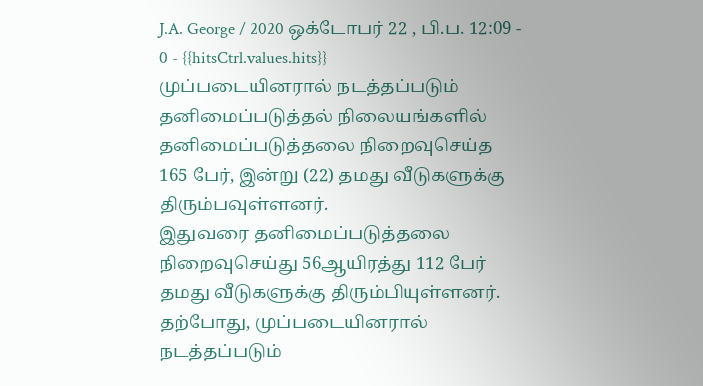J.A. George / 2020 ஒக்டோபர் 22 , பி.ப. 12:09 - 0 - {{hitsCtrl.values.hits}}
முப்படையினரால் நடத்தப்படும் தனிமைப்படுத்தல் நிலையங்களில் தனிமைப்படுத்தலை நிறைவுசெய்த 165 பேர், இன்று (22) தமது வீடுகளுக்கு திரும்பவுள்ளனர்.
இதுவரை தனிமைப்படுத்தலை நிறைவுசெய்து 56ஆயிரத்து 112 பேர் தமது வீடுகளுக்கு திரும்பியுள்ளனர்.
தற்போது, முப்படையினரால் நடத்தப்படும்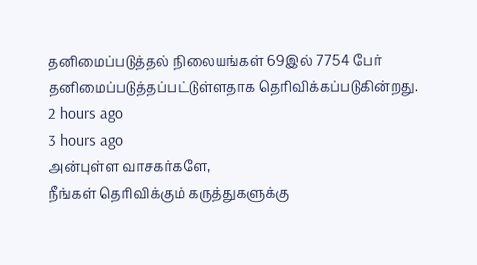தனிமைப்படுத்தல் நிலையங்கள் 69இல் 7754 பேர் தனிமைப்படுத்தப்பட்டுள்ளதாக தெரிவிக்கப்படுகின்றது.
2 hours ago
3 hours ago
அன்புள்ள வாசகர்களே,
நீங்கள் தெரிவிக்கும் கருத்துகளுக்கு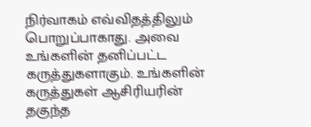நிர்வாகம் எவ்விதத்திலும் பொறுப்பாகாது. அவை உங்களின் தனிப்பட்ட கருத்துகளாகும். உங்களின் கருத்துகள் ஆசிரியரின் தகுந்த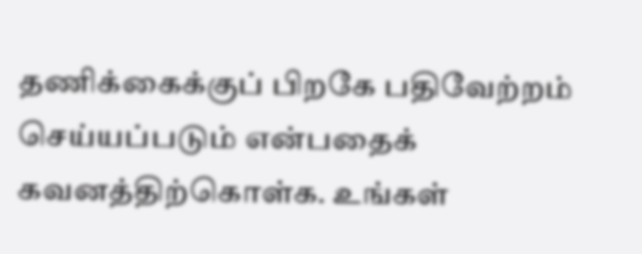தணிக்கைக்குப் பிறகே பதிவேற்றம் செய்யப்படும் என்பதைக் கவனத்திற்கொள்க. உங்கள்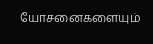யோசனைகளையும்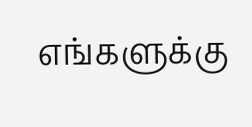எங்களுக்கு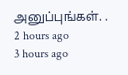அனுப்புங்கள். .
2 hours ago
3 hours ago